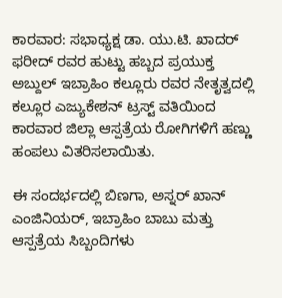ಕಾರವಾರ: ಸಭಾಧ್ಯಕ್ಷ ಡಾ. ಯು.ಟಿ. ಖಾದರ್ ಫರೀದ್ ರವರ ಹುಟ್ಟು ಹಬ್ಬದ ಪ್ರಯುಕ್ತ ಅಬ್ದುಲ್ ಇಬ್ರಾಹಿಂ ಕಲ್ಲೂರು ರವರ ನೇತೃತ್ವದಲ್ಲಿ ಕಲ್ಲೂರ ಎಜ್ಯುಕೇಶನ್ ಟ್ರಸ್ಟ್ ವತಿಯಿಂದ ಕಾರವಾರ ಜಿಲ್ಲಾ ಆಸ್ಪತ್ರೆಯ ರೋಗಿಗಳಿಗೆ ಹಣ್ಣು ಹಂಪಲು ವಿತರಿಸಲಾಯಿತು.

ಈ ಸಂದರ್ಭದಲ್ಲಿ ಬಿಣಗಾ, ಅಸ್ನರ್ ಖಾನ್ ಎಂಜಿನಿಯರ್, ಇಬ್ರಾಹಿಂ ಬಾಬು ಮತ್ತು ಆಸ್ಪತ್ರೆಯ ಸಿಬ್ಬಂದಿಗಳು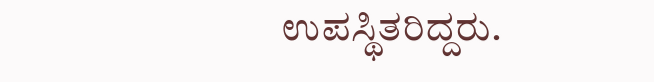ಉಪಸ್ಥಿತರಿದ್ದರು.